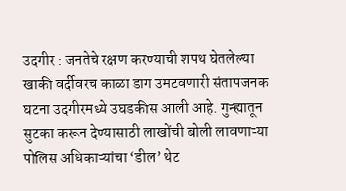उदगीर : जनतेचे रक्षण करण्याची शपथ घेतलेल्या खाकी वर्दीवरच काळा डाग उमटवणारी संतापजनक घटना उदगीरमध्ये उघडकीस आली आहे. गुन्ह्यातून सुटका करून देण्यासाठी लाखोंची बोली लावणाऱ्या पोलिस अधिकाऱ्यांचा ‘डील’ थेट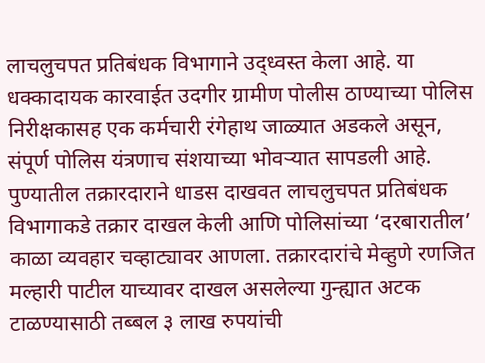लाचलुचपत प्रतिबंधक विभागाने उद्ध्वस्त केला आहे. या धक्कादायक कारवाईत उदगीर ग्रामीण पोलीस ठाण्याच्या पोलिस निरीक्षकासह एक कर्मचारी रंगेहाथ जाळ्यात अडकले असून, संपूर्ण पोलिस यंत्रणाच संशयाच्या भोवऱ्यात सापडली आहे.
पुण्यातील तक्रारदाराने धाडस दाखवत लाचलुचपत प्रतिबंधक विभागाकडे तक्रार दाखल केली आणि पोलिसांच्या ‘दरबारातील’ काळा व्यवहार चव्हाट्यावर आणला. तक्रारदारांचे मेव्हुणे रणजित मल्हारी पाटील याच्यावर दाखल असलेल्या गुन्ह्यात अटक टाळण्यासाठी तब्बल ३ लाख रुपयांची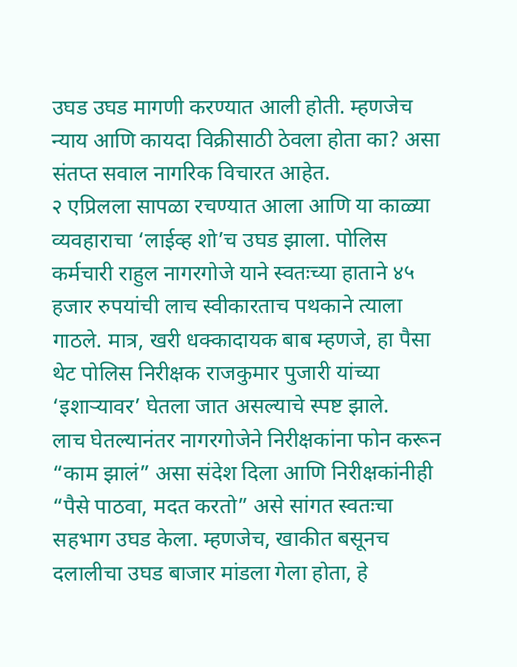उघड उघड मागणी करण्यात आली होती. म्हणजेच न्याय आणि कायदा विक्रीसाठी ठेवला होता का? असा संतप्त सवाल नागरिक विचारत आहेत.
२ एप्रिलला सापळा रचण्यात आला आणि या काळ्या व्यवहाराचा ‘लाईव्ह शो’च उघड झाला. पोलिस कर्मचारी राहुल नागरगोजे याने स्वतःच्या हाताने ४५ हजार रुपयांची लाच स्वीकारताच पथकाने त्याला गाठले. मात्र, खरी धक्कादायक बाब म्हणजे, हा पैसा थेट पोलिस निरीक्षक राजकुमार पुजारी यांच्या ‘इशाऱ्यावर’ घेतला जात असल्याचे स्पष्ट झाले.
लाच घेतल्यानंतर नागरगोजेने निरीक्षकांना फोन करून “काम झालं” असा संदेश दिला आणि निरीक्षकांनीही “पैसे पाठवा, मदत करतो” असे सांगत स्वतःचा सहभाग उघड केला. म्हणजेच, खाकीत बसूनच दलालीचा उघड बाजार मांडला गेला होता, हे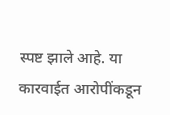स्पष्ट झाले आहे. या कारवाईत आरोपींकडून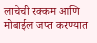लाचेची रक्कम आणि मोबाईल जप्त करण्यात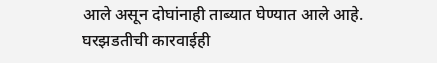आले असून दोघांनाही ताब्यात घेण्यात आले आहे. घरझडतीची कारवाईही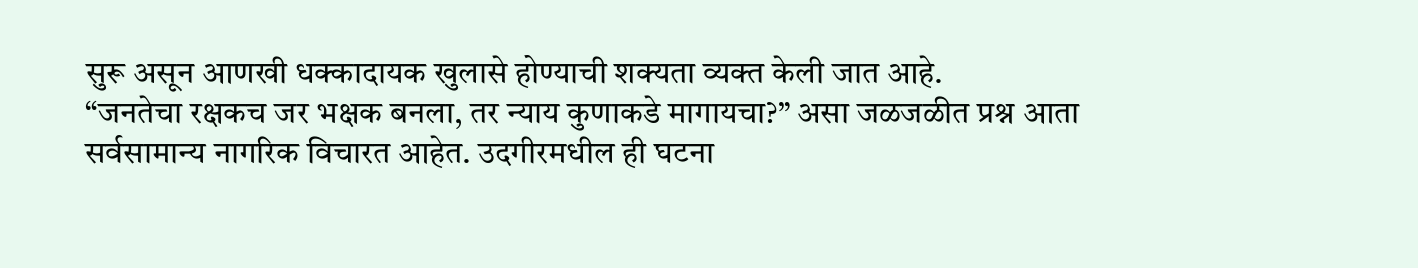सुरू असून आणखी धक्कादायक खुलासे होण्याची शक्यता व्यक्त केली जात आहे.
“जनतेचा रक्षकच जर भक्षक बनला, तर न्याय कुणाकडे मागायचा?” असा जळजळीत प्रश्न आता सर्वसामान्य नागरिक विचारत आहेत. उदगीरमधील ही घटना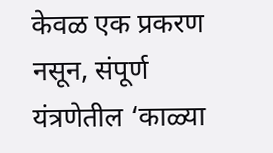केवळ एक प्रकरण नसून, संपूर्ण यंत्रणेतील ‘काळ्या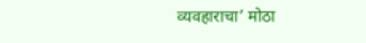व्यवहाराचा’ मोठा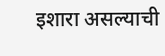इशारा असल्याची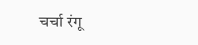चर्चा रंगू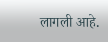लागली आहे.